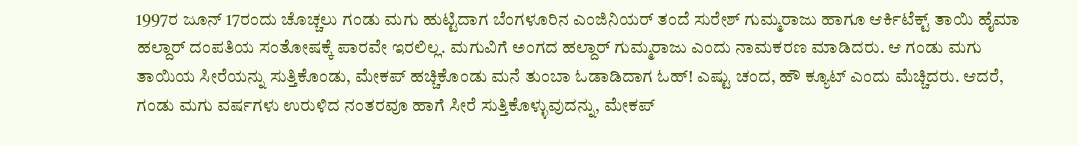1997ರ ಜೂನ್ 17ರಂದು ಚೊಚ್ಚಲು ಗಂಡು ಮಗು ಹುಟ್ಟಿದಾಗ ಬೆಂಗಳೂರಿನ ಎಂಜಿನಿಯರ್ ತಂದೆ ಸುರೇಶ್ ಗುಮ್ಮರಾಜು ಹಾಗೂ ಆರ್ಕಿಟೆಕ್ಟ್ ತಾಯಿ ಹೈಮಾ ಹಲ್ದಾರ್ ದಂಪತಿಯ ಸಂತೋಷಕ್ಕೆ ಪಾರವೇ ಇರಲಿಲ್ಲ. ಮಗುವಿಗೆ ಅಂಗದ ಹಲ್ದಾರ್ ಗುಮ್ಮರಾಜು ಎಂದು ನಾಮಕರಣ ಮಾಡಿದರು. ಆ ಗಂಡು ಮಗು ತಾಯಿಯ ಸೀರೆಯನ್ನು ಸುತ್ತಿಕೊಂಡು, ಮೇಕಪ್ ಹಚ್ಚಿಕೊಂಡು ಮನೆ ತುಂಬಾ ಓಡಾಡಿದಾಗ ಓಹ್! ಎಷ್ಟು ಚಂದ, ಹೌ ಕ್ಯೂಟ್ ಎಂದು ಮೆಚ್ಚಿದರು. ಆದರೆ, ಗಂಡು ಮಗು ವರ್ಷಗಳು ಉರುಳಿದ ನಂತರವೂ ಹಾಗೆ ಸೀರೆ ಸುತ್ತಿಕೊಳ್ಳುವುದನ್ನು, ಮೇಕಪ್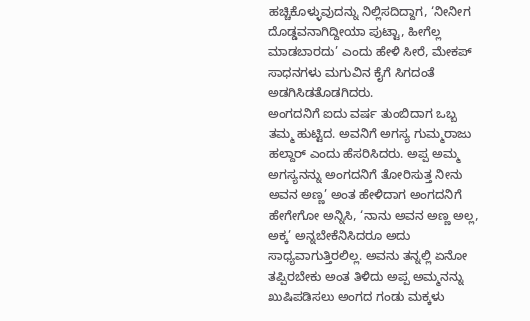ಹಚ್ಚಿಕೊಳ್ಳುವುದನ್ನು ನಿಲ್ಲಿಸದಿದ್ದಾಗ, ‘ನೀನೀಗ ದೊಡ್ಡವನಾಗಿದ್ದೀಯಾ ಪುಟ್ಟಾ, ಹೀಗೆಲ್ಲ ಮಾಡಬಾರದು’ ಎಂದು ಹೇಳಿ ಸೀರೆ, ಮೇಕಪ್ ಸಾಧನಗಳು ಮಗುವಿನ ಕೈಗೆ ಸಿಗದಂತೆ ಅಡಗಿಸಿಡತೊಡಗಿದರು.
ಅಂಗದನಿಗೆ ಐದು ವರ್ಷ ತುಂಬಿದಾಗ ಒಬ್ಬ ತಮ್ಮ ಹುಟ್ಟಿದ. ಅವನಿಗೆ ಅಗಸ್ಯ ಗುಮ್ಮರಾಜು ಹಲ್ದಾರ್ ಎಂದು ಹೆಸರಿಸಿದರು. ಅಪ್ಪ ಅಮ್ಮ ಅಗಸ್ಯನನ್ನು ಅಂಗದನಿಗೆ ತೋರಿಸುತ್ತ ನೀನು ಅವನ ಅಣ್ಣ’ ಅಂತ ಹೇಳಿದಾಗ ಅಂಗದನಿಗೆ ಹೇಗೇಗೋ ಅನ್ನಿಸಿ, ‘ನಾನು ಅವನ ಅಣ್ಣ ಅಲ್ಲ, ಅಕ್ಕ’ ಅನ್ನಬೇಕೆನಿಸಿದರೂ ಅದು ಸಾಧ್ಯವಾಗುತ್ತಿರಲಿಲ್ಲ. ಅವನು ತನ್ನಲ್ಲಿ ಏನೋ ತಪ್ಪಿರಬೇಕು ಅಂತ ತಿಳಿದು ಅಪ್ಪ ಅಮ್ಮನನ್ನು ಖುಷಿಪಡಿಸಲು ಅಂಗದ ಗಂಡು ಮಕ್ಕಳು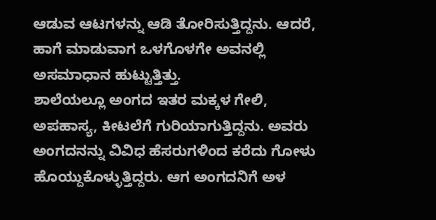ಆಡುವ ಆಟಗಳನ್ನು ಆಡಿ ತೋರಿಸುತ್ತಿದ್ದನು. ಆದರೆ, ಹಾಗೆ ಮಾಡುವಾಗ ಒಳಗೊಳಗೇ ಅವನಲ್ಲಿ ಅಸಮಾಧಾನ ಹುಟ್ಟುತ್ತಿತ್ತು.
ಶಾಲೆಯಲ್ಲೂ ಅಂಗದ ಇತರ ಮಕ್ಕಳ ಗೇಲಿ, ಅಪಹಾಸ್ಯ, ಕೀಟಲೆಗೆ ಗುರಿಯಾಗುತ್ತಿದ್ದನು. ಅವರು ಅಂಗದನನ್ನು ವಿವಿಧ ಹೆಸರುಗಳಿಂದ ಕರೆದು ಗೋಳು ಹೊಯ್ದುಕೊಳ್ಳುತ್ತಿದ್ದರು. ಆಗ ಅಂಗದನಿಗೆ ಅಳ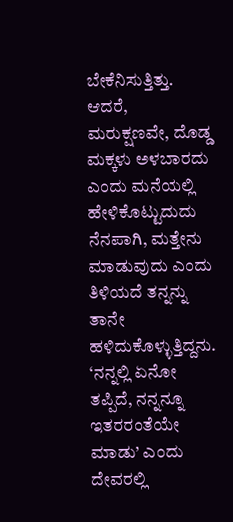ಬೇಕೆನಿಸುತ್ತಿತ್ತು. ಆದರೆ, ಮರುಕ್ಷಣವೇ, ದೊಡ್ಡ ಮಕ್ಕಳು ಅಳಬಾರದು ಎಂದು ಮನೆಯಲ್ಲಿ ಹೇಳಿಕೊಟ್ಟುದುದು ನೆನಪಾಗಿ, ಮತ್ತೇನು ಮಾಡುವುದು ಎಂದು ತಿಳಿಯದೆ ತನ್ನನ್ನು ತಾನೇ ಹಳಿದುಕೊಳ್ಳುತ್ತಿದ್ದನು. ‘ನನ್ನಲ್ಲಿ ಏನೋ ತಪ್ಪಿದೆ, ನನ್ನನ್ನೂ ಇತರರಂತೆಯೇ ಮಾಡು’ ಎಂದು ದೇವರಲ್ಲಿ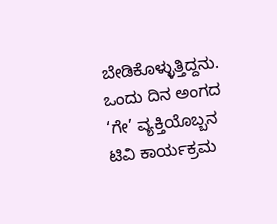ಬೇಡಿಕೊಳ್ಳುತ್ತಿದ್ದನು.
ಒಂದು ದಿನ ಅಂಗದ ‘ಗೇ’ ವ್ಯಕ್ತಿಯೊಬ್ಬನ ಟಿವಿ ಕಾರ್ಯಕ್ರಮ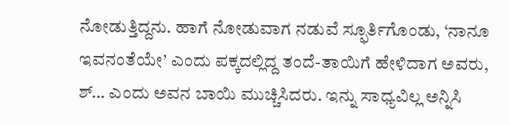ನೋಡುತ್ತಿದ್ದನು. ಹಾಗೆ ನೋಡುವಾಗ ನಡುವೆ ಸ್ಫೂರ್ತಿಗೊಂಡು, ‘ನಾನೂ ಇವನಂತೆಯೇ’ ಎಂದು ಪಕ್ಕದಲ್ಲಿದ್ದ ತಂದೆ-ತಾಯಿಗೆ ಹೇಳಿದಾಗ ಅವರು, ಶ್… ಎಂದು ಅವನ ಬಾಯಿ ಮುಚ್ಚಿಸಿದರು. ಇನ್ನು ಸಾಧ್ಯವಿಲ್ಲ ಅನ್ನಿಸಿ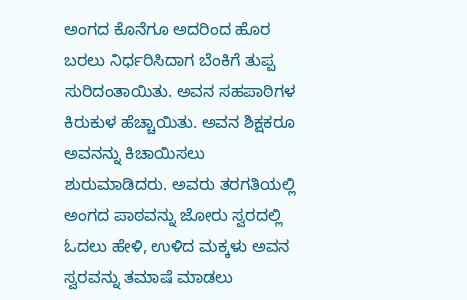ಅಂಗದ ಕೊನೆಗೂ ಅದರಿಂದ ಹೊರ ಬರಲು ನಿರ್ಧರಿಸಿದಾಗ ಬೆಂಕಿಗೆ ತುಪ್ಪ ಸುರಿದಂತಾಯಿತು. ಅವನ ಸಹಪಾಠಿಗಳ ಕಿರುಕುಳ ಹೆಚ್ಚಾಯಿತು. ಅವನ ಶಿಕ್ಷಕರೂ ಅವನನ್ನು ಕಿಚಾಯಿಸಲು ಶುರುಮಾಡಿದರು. ಅವರು ತರಗತಿಯಲ್ಲಿ ಅಂಗದ ಪಾಠವನ್ನು ಜೋರು ಸ್ವರದಲ್ಲಿ ಓದಲು ಹೇಳಿ, ಉಳಿದ ಮಕ್ಕಳು ಅವನ ಸ್ವರವನ್ನು ತಮಾಷೆ ಮಾಡಲು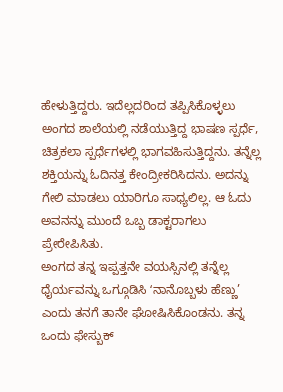ಹೇಳುತ್ತಿದ್ದರು. ಇದೆಲ್ಲದರಿಂದ ತಪ್ಪಿಸಿಕೊಳ್ಳಲು ಅಂಗದ ಶಾಲೆಯಲ್ಲಿ ನಡೆಯುತ್ತಿದ್ದ ಭಾಷಣ ಸ್ಪರ್ಧೆ, ಚಿತ್ರಕಲಾ ಸ್ಪರ್ಧೆಗಳಲ್ಲಿ ಭಾಗವಹಿಸುತ್ತಿದ್ದನು. ತನ್ನೆಲ್ಲ ಶಕ್ತಿಯನ್ನು ಓದಿನತ್ತ ಕೇಂದ್ರೀಕರಿಸಿದನು. ಅದನ್ನು ಗೇಲಿ ಮಾಡಲು ಯಾರಿಗೂ ಸಾಧ್ಯಲಿಲ್ಲ. ಆ ಓದು ಅವನನ್ನು ಮುಂದೆ ಒಬ್ಬ ಡಾಕ್ಟರಾಗಲು ಪ್ರೇರೇಪಿಸಿತು.
ಅಂಗದ ತನ್ನ ಇಪ್ಪತ್ತನೇ ವಯಸ್ಸಿನಲ್ಲಿ ತನ್ನೆಲ್ಲ ಧೈರ್ಯವನ್ನು ಒಗ್ಗೂಡಿಸಿ ʻನಾನೊಬ್ಬಳು ಹೆಣ್ಣು’ ಎಂದು ತನಗೆ ತಾನೇ ಘೋಷಿಸಿಕೊಂಡನು. ತನ್ನ ಒಂದು ಫೇಸ್ಬುಕ್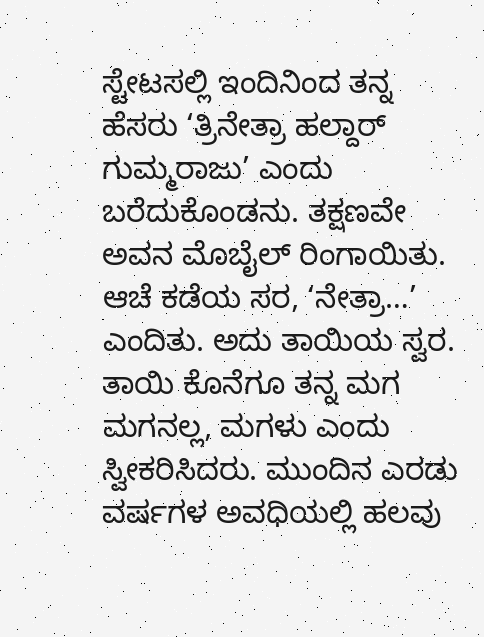ಸ್ಟೇಟಸಲ್ಲಿ ಇಂದಿನಿಂದ ತನ್ನ ಹೆಸರು ‘ತ್ರಿನೇತ್ರಾ ಹಲ್ದಾರ್ ಗುಮ್ಮರಾಜು’ ಎಂದು ಬರೆದುಕೊಂಡನು. ತಕ್ಷಣವೇ ಅವನ ಮೊಬೈಲ್ ರಿಂಗಾಯಿತು. ಆಚೆ ಕಡೆಯ ಸರ, ‘ನೇತ್ರಾ…’ ಎಂದಿತು. ಅದು ತಾಯಿಯ ಸ್ವರ. ತಾಯಿ ಕೊನೆಗೂ ತನ್ನ ಮಗ ಮಗನಲ್ಲ, ಮಗಳು ಎಂದು ಸ್ವೀಕರಿಸಿದರು. ಮುಂದಿನ ಎರಡು ವರ್ಷಗಳ ಅವಧಿಯಲ್ಲಿ ಹಲವು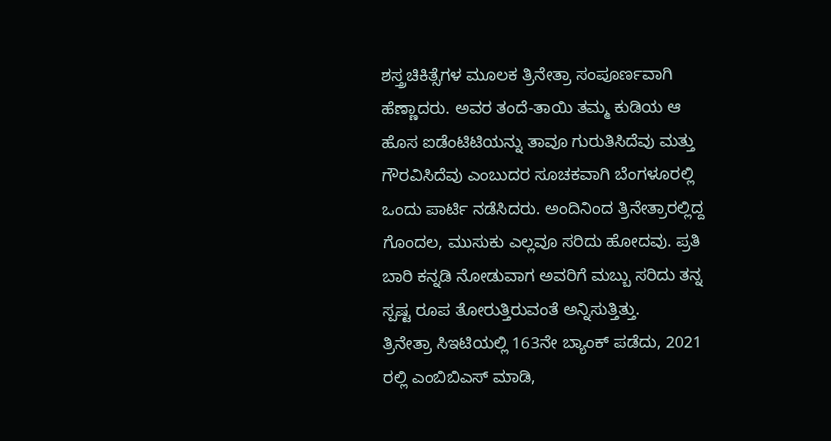ಶಸ್ತ್ರಚಿಕಿತ್ಸೆಗಳ ಮೂಲಕ ತ್ರಿನೇತ್ರಾ ಸಂಪೂರ್ಣವಾಗಿ ಹೆಣ್ಣಾದರು. ಅವರ ತಂದೆ-ತಾಯಿ ತಮ್ಮ ಕುಡಿಯ ಆ ಹೊಸ ಐಡೆಂಟಿಟಿಯನ್ನು ತಾವೂ ಗುರುತಿಸಿದೆವು ಮತ್ತು ಗೌರವಿಸಿದೆವು ಎಂಬುದರ ಸೂಚಕವಾಗಿ ಬೆಂಗಳೂರಲ್ಲಿ ಒಂದು ಪಾರ್ಟಿ ನಡೆಸಿದರು. ಅಂದಿನಿಂದ ತ್ರಿನೇತ್ರಾರಲ್ಲಿದ್ದ ಗೊಂದಲ, ಮುಸುಕು ಎಲ್ಲವೂ ಸರಿದು ಹೋದವು. ಪ್ರತಿ ಬಾರಿ ಕನ್ನಡಿ ನೋಡುವಾಗ ಅವರಿಗೆ ಮಬ್ಬು ಸರಿದು ತನ್ನ ಸ್ಪಷ್ಟ ರೂಪ ತೋರುತ್ತಿರುವಂತೆ ಅನ್ನಿಸುತ್ತಿತ್ತು.
ತ್ರಿನೇತ್ರಾ ಸಿಇಟಿಯಲ್ಲಿ 163ನೇ ಬ್ಯಾಂಕ್ ಪಡೆದು, 2021 ರಲ್ಲಿ ಎಂಬಿಬಿಎಸ್ ಮಾಡಿ,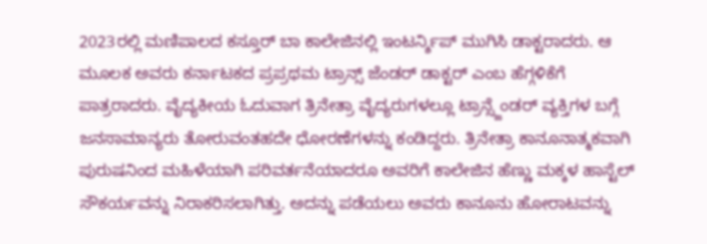2023ರಲ್ಲಿ ಮಣಿಪಾಲದ ಕಸ್ತೂರ್ ಬಾ ಕಾಲೇಜಿನಲ್ಲಿ ಇಂಟರ್ನ್ಶಿಪ್ ಮುಗಿಸಿ ಡಾಕ್ಟರಾದರು. ಆ ಮೂಲಕ ಅವರು ಕರ್ನಾಟಕದ ಪ್ರಪ್ರಥಮ ಟ್ರಾನ್ಸ್ ಜೆಂಡರ್ ಡಾಕ್ಟರ್ ಎಂಬ ಹೆಗ್ಗಳಿಕೆಗೆ ಪಾತ್ರರಾದರು. ವೈದ್ಯಕೀಯ ಓದುವಾಗ ತ್ರಿನೇತ್ರಾ ವೈದ್ಯರುಗಳಲ್ಲೂ ಟ್ರಾನ್ಸ್ಜೆಂಡರ್ ವ್ಯಕ್ತಿಗಳ ಬಗ್ಗೆ ಜನಸಾಮಾನ್ಯರು ತೋರುವಂತಹದೇ ಧೋರಣೆಗಳನ್ನು ಕಂಡಿದ್ದರು. ತ್ರಿನೇತ್ರಾ ಕಾನೂನಾತ್ಮಕವಾಗಿ ಪುರುಷನಿಂದ ಮಹಿಳೆಯಾಗಿ ಪರಿವರ್ತನೆಯಾದರೂ ಅವರಿಗೆ ಕಾಲೇಜಿನ ಹೆಣ್ಣು ಮಕ್ಕಳ ಹಾಸ್ಟೆಲ್ ಸೌಕರ್ಯವನ್ನು ನಿರಾಕರಿಸಲಾಗಿತ್ತು. ಅದನ್ನು ಪಡೆಯಲು ಅವರು ಕಾನೂನು ಹೋರಾಟವನ್ನು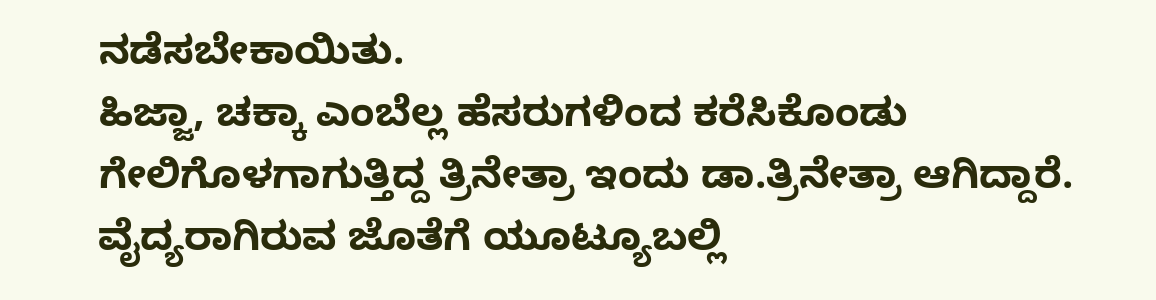ನಡೆಸಬೇಕಾಯಿತು.
ಹಿಜ್ಜಾ, ಚಕ್ಕಾ ಎಂಬೆಲ್ಲ ಹೆಸರುಗಳಿಂದ ಕರೆಸಿಕೊಂಡು ಗೇಲಿಗೊಳಗಾಗುತ್ತಿದ್ದ ತ್ರಿನೇತ್ರಾ ಇಂದು ಡಾ.ತ್ರಿನೇತ್ರಾ ಆಗಿದ್ದಾರೆ. ವೈದ್ಯರಾಗಿರುವ ಜೊತೆಗೆ ಯೂಟ್ಯೂಬಲ್ಲಿ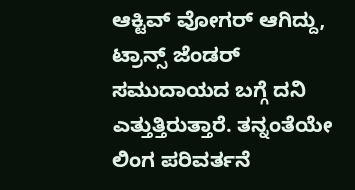ಆಕ್ಟಿವ್ ವೋಗರ್ ಆಗಿದ್ದು, ಟ್ರಾನ್ಸ್ ಜೆಂಡರ್ ಸಮುದಾಯದ ಬಗ್ಗೆ ದನಿ ಎತ್ತುತ್ತಿರುತ್ತಾರೆ. ತನ್ನಂತೆಯೇ ಲಿಂಗ ಪರಿವರ್ತನೆ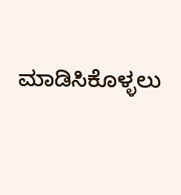ಮಾಡಿಸಿಕೊಳ್ಳಲು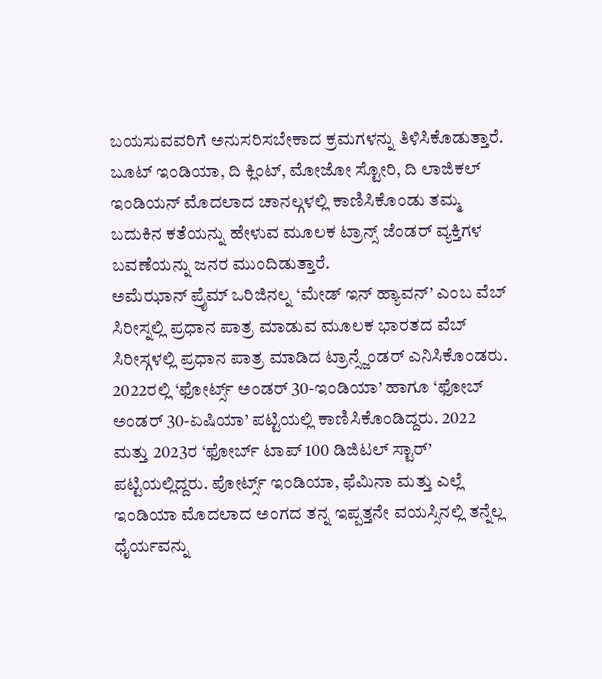ಬಯಸುವವರಿಗೆ ಅನುಸರಿಸಬೇಕಾದ ಕ್ರಮಗಳನ್ನು ತಿಳಿಸಿಕೊಡುತ್ತಾರೆ. ಬೂಟ್ ಇಂಡಿಯಾ, ದಿ ಕ್ಲಿಂಟ್, ಮೋಜೋ ಸ್ಟೋರಿ, ದಿ ಲಾಜಿಕಲ್ ಇಂಡಿಯನ್ ಮೊದಲಾದ ಚಾನಲ್ಗಳಲ್ಲಿ ಕಾಣಿಸಿಕೊಂಡು ತಮ್ಮ ಬದುಕಿನ ಕತೆಯನ್ನು ಹೇಳುವ ಮೂಲಕ ಟ್ರಾನ್ಸ್ ಜೆಂಡರ್ ವ್ಯಕ್ತಿಗಳ ಬವಣೆಯನ್ನು ಜನರ ಮುಂದಿಡುತ್ತಾರೆ.
ಅಮೆಝಾನ್ ಪ್ರೈಮ್ ಒರಿಜಿನಲ್ನ ‘ಮೇಡ್ ಇನ್ ಹ್ಯಾವನ್’ ಎಂಬ ವೆಬ್ ಸಿರೀಸ್ನಲ್ಲಿ ಪ್ರಧಾನ ಪಾತ್ರ ಮಾಡುವ ಮೂಲಕ ಭಾರತದ ವೆಬ್ ಸಿರೀಸ್ಗಳಲ್ಲಿ ಪ್ರಧಾನ ಪಾತ್ರ ಮಾಡಿದ ಟ್ರಾನ್ಸ್ಜೆಂಡರ್ ಎನಿಸಿಕೊಂಡರು. 2022ರಲ್ಲಿ ‘ಫೋರ್ಟ್ಸ್ ಅಂಡರ್ 30-ಇಂಡಿಯಾ’ ಹಾಗೂ ‘ಫೋಬ್ ಅಂಡರ್ 30-ಏಷಿಯಾ’ ಪಟ್ಟಿಯಲ್ಲಿ ಕಾಣಿಸಿಕೊಂಡಿದ್ದರು. 2022 ಮತ್ತು 2023ರ ‘ಫೋರ್ಬ್ ಟಾಪ್ 100 ಡಿಜಿಟಲ್ ಸ್ಟಾರ್’ ಪಟ್ಟಿಯಲ್ಲಿದ್ದರು. ಪೋರ್ಟ್ಸ್ ಇಂಡಿಯಾ, ಫೆಮಿನಾ ಮತ್ತು ಎಲ್ಲೆ ಇಂಡಿಯಾ ಮೊದಲಾದ ಅಂಗದ ತನ್ನ ಇಪ್ಪತ್ತನೇ ವಯಸ್ಸಿನಲ್ಲಿ ತನ್ನೆಲ್ಲ ಧೈರ್ಯವನ್ನು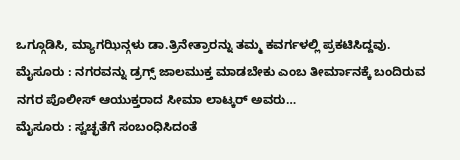ಒಗ್ಗೂಡಿಸಿ, ಮ್ಯಾಗಝಿನ್ಗಳು ಡಾ.ತ್ರಿನೇತ್ರಾರನ್ನು ತಮ್ಮ ಕವರ್ಗಳಲ್ಲಿ ಪ್ರಕಟಿಸಿದ್ದವು.
ಮೈಸೂರು : ನಗರವನ್ನು ಡ್ರಗ್ಸ್ ಜಾಲಮುಕ್ತ ಮಾಡಬೇಕು ಎಂಬ ತೀರ್ಮಾನಕ್ಕೆ ಬಂದಿರುವ ನಗರ ಪೊಲೀಸ್ ಆಯುಕ್ತರಾದ ಸೀಮಾ ಲಾಟ್ಕರ್ ಅವರು…
ಮೈಸೂರು : ಸ್ವಚ್ಛತೆಗೆ ಸಂಬಂಧಿಸಿದಂತೆ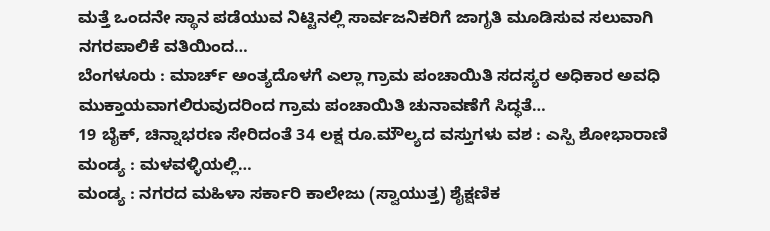ಮತ್ತೆ ಒಂದನೇ ಸ್ಥಾನ ಪಡೆಯುವ ನಿಟ್ಟಿನಲ್ಲಿ ಸಾರ್ವಜನಿಕರಿಗೆ ಜಾಗೃತಿ ಮೂಡಿಸುವ ಸಲುವಾಗಿ ನಗರಪಾಲಿಕೆ ವತಿಯಿಂದ…
ಬೆಂಗಳೂರು : ಮಾರ್ಚ್ ಅಂತ್ಯದೊಳಗೆ ಎಲ್ಲಾ ಗ್ರಾಮ ಪಂಚಾಯಿತಿ ಸದಸ್ಯರ ಅಧಿಕಾರ ಅವಧಿ ಮುಕ್ತಾಯವಾಗಲಿರುವುದರಿಂದ ಗ್ರಾಮ ಪಂಚಾಯಿತಿ ಚುನಾವಣೆಗೆ ಸಿದ್ಧತೆ…
19 ಬೈಕ್, ಚಿನ್ನಾಭರಣ ಸೇರಿದಂತೆ 34 ಲಕ್ಷ ರೂ.ಮೌಲ್ಯದ ವಸ್ತುಗಳು ವಶ : ಎಸ್ಪಿ ಶೋಭಾರಾಣಿ ಮಂಡ್ಯ : ಮಳವಳ್ಳಿಯಲ್ಲಿ…
ಮಂಡ್ಯ : ನಗರದ ಮಹಿಳಾ ಸರ್ಕಾರಿ ಕಾಲೇಜು (ಸ್ವಾಯುತ್ತ) ಶೈಕ್ಷಣಿಕ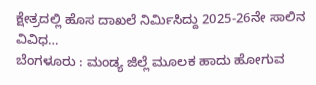ಕ್ಷೇತ್ರದಲ್ಲಿ ಹೊಸ ದಾಖಲೆ ನಿರ್ಮಿಸಿದ್ದು 2025-26ನೇ ಸಾಲಿನ ವಿವಿಧ…
ಬೆಂಗಳೂರು : ಮಂಡ್ಯ ಜಿಲ್ಲೆ ಮೂಲಕ ಹಾದು ಹೋಗುವ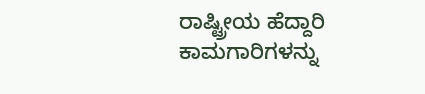ರಾಷ್ಟ್ರೀಯ ಹೆದ್ದಾರಿ ಕಾಮಗಾರಿಗಳನ್ನು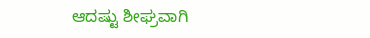ಆದಷ್ಟು ಶೀಘ್ರವಾಗಿ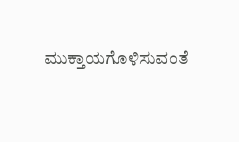ಮುಕ್ತಾಯಗೊಳಿಸುವಂತೆ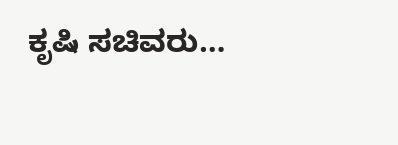ಕೃಷಿ ಸಚಿವರು…